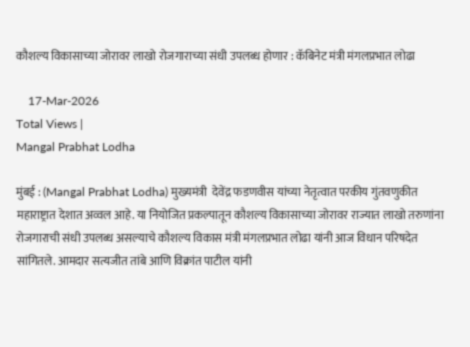कौशल्य विकासाच्या जोरावर लाखो रोजगाराच्या संधी उपलब्ध होणार : कॅबिनेट मंत्री मंगलप्रभात लोढा

    17-Mar-2026
Total Views |
Mangal Prabhat Lodha

मुंबई : (Mangal Prabhat Lodha) मुख्यमंत्री  देवेंद्र फडणवीस यांच्या नेतृत्वात परकीय गुंतवणुकीत महाराष्ट्रात देशात अव्वल आहे. या नियोजित प्रकल्पातून कौशल्य विकासाच्या जोरावर राज्यात लाखो तरुणांना रोजगाराची संधी उपलब्ध असल्याचे कौशल्य विकास मंत्री मंगलप्रभात लोढा यांनी आज विधान परिषदेत सांगितले. आमदार सत्यजीत तांबे आणि विक्रांत पाटील यांनी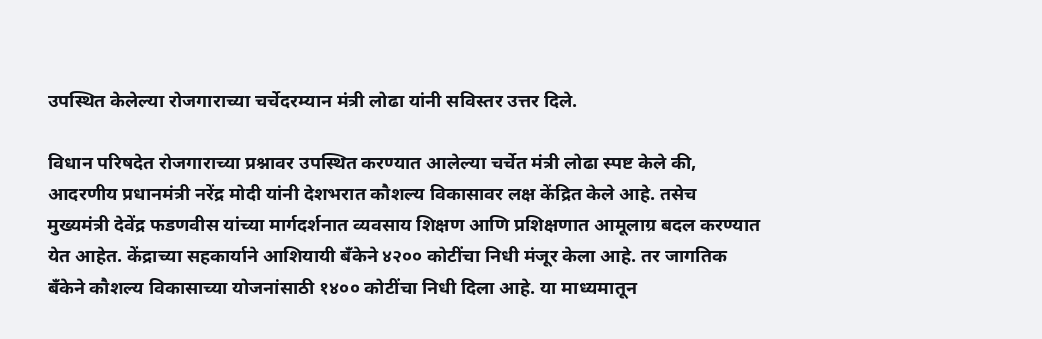उपस्थित केलेल्या रोजगाराच्या चर्चेदरम्यान मंत्री लोढा यांनी सविस्तर उत्तर दिले.

विधान परिषदेत रोजगाराच्या प्रश्नावर उपस्थित करण्यात आलेल्या चर्चेत मंत्री लोढा स्पष्ट केले की, आदरणीय प्रधानमंत्री नरेंद्र मोदी यांनी देशभरात कौशल्य विकासावर लक्ष केंद्रित केले आहे. तसेच मुख्यमंत्री देवेंद्र फडणवीस यांच्या मार्गदर्शनात व्यवसाय शिक्षण आणि प्रशिक्षणात आमूलाग्र बदल करण्यात येत आहेत. केंद्राच्या सहकार्याने आशियायी बँकेने ४२०० कोटींचा निधी मंजूर केला आहे. तर जागतिक बँकेने कौशल्य विकासाच्या योजनांसाठी १४०० कोटींचा निधी दिला आहे. या माध्यमातून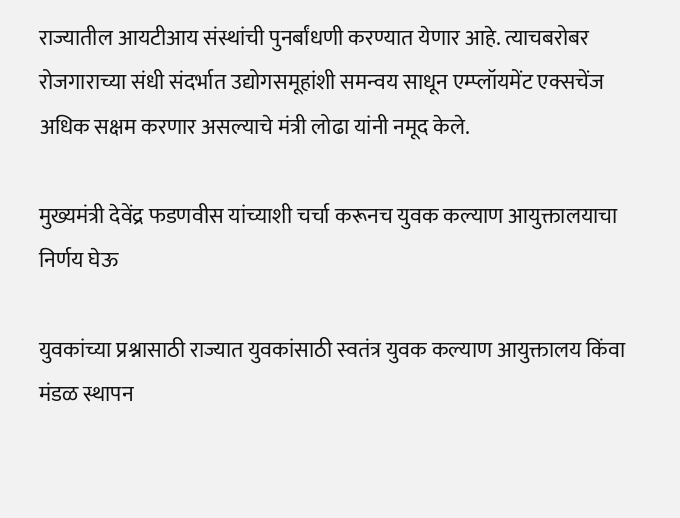राज्यातील आयटीआय संस्थांची पुनर्बांधणी करण्यात येणार आहे. त्याचबरोबर रोजगाराच्या संधी संदर्भात उद्योगसमूहांशी समन्वय साधून एम्प्लॉयमेंट एक्सचेंज अधिक सक्षम करणार असल्याचे मंत्री लोढा यांनी नमूद केले.

मुख्यमंत्री देवेंद्र फडणवीस यांच्याशी चर्चा करूनच युवक कल्याण आयुक्तालयाचा निर्णय घेऊ

युवकांच्या प्रश्नासाठी राज्यात युवकांसाठी स्वतंत्र युवक कल्याण आयुक्तालय किंवा मंडळ स्थापन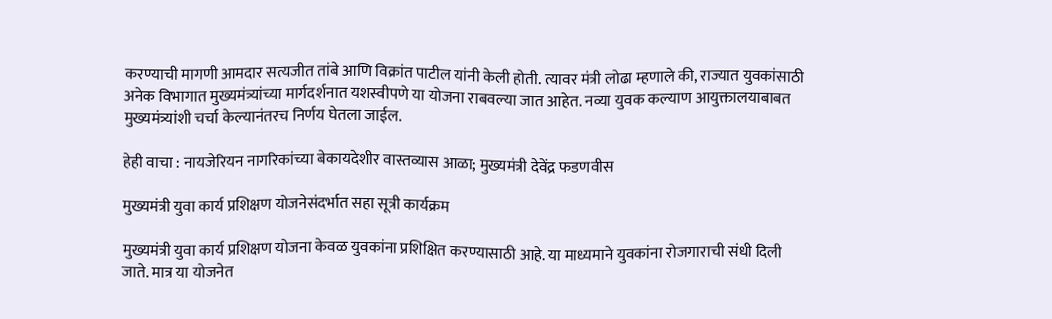करण्याची मागणी आमदार सत्यजीत तांबे आणि विक्रांत पाटील यांनी केली होती. त्यावर मंत्री लोढा म्हणाले की, राज्यात युवकांसाठी अनेक विभागात मुख्यमंत्र्यांच्या मार्गदर्शनात यशस्वीपणे या योजना राबवल्या जात आहेत. नव्या युवक कल्याण आयुक्तालयाबाबत मुख्यमंत्र्यांशी चर्चा केल्यानंतरच निर्णय घेतला जाईल.

हेही वाचा : नायजेरियन नागरिकांच्या बेकायदेशीर वास्तव्यास आळा; मुख्यमंत्री देवेंद्र फडणवीस

मुख्यमंत्री युवा कार्य प्रशिक्षण योजनेसंदर्भात सहा सूत्री कार्यक्रम

मुख्यमंत्री युवा कार्य प्रशिक्षण योजना केवळ युवकांना प्रशिक्षित करण्यासाठी आहे. या माध्यमाने युवकांना रोजगाराची संधी दिली जाते. मात्र या योजनेत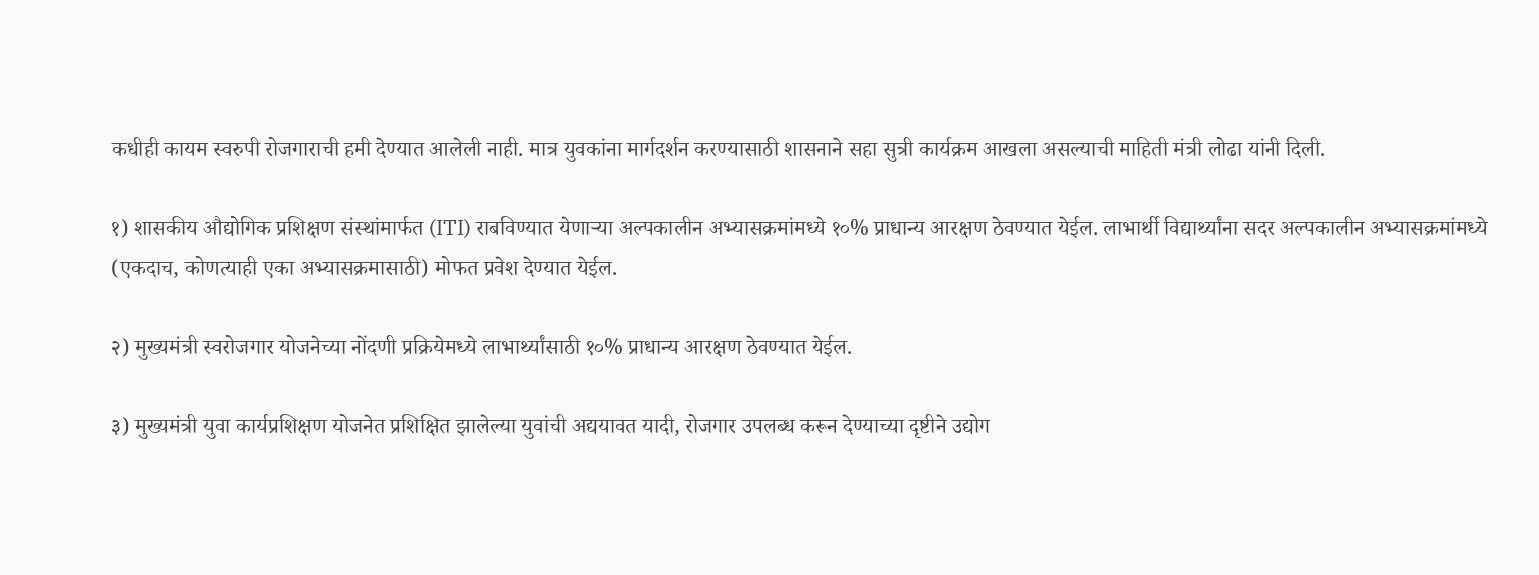कधीही कायम स्वरुपी रोजगाराची हमी देण्यात आलेली नाही. मात्र युवकांना मार्गदर्शन करण्यासाठी शासनाने सहा सुत्री कार्यक्रम आखला असल्याची माहिती मंत्री लोढा यांनी दिली.

१) शासकीय औद्योगिक प्रशिक्षण संस्थांमार्फत (ITI) राबविण्यात येणाऱ्या अल्पकालीन अभ्यासक्रमांमध्ये १०% प्राधान्य आरक्षण ठेवण्यात येईल. लाभार्थी विद्यार्थ्यांना सदर अल्पकालीन अभ्यासक्रमांमध्ये (एकदाच, कोणत्याही एका अभ्यासक्रमासाठी) मोफत प्रवेश देण्यात येईल.

२) मुख्यमंत्री स्वरोजगार योजनेच्या नोंदणी प्रक्रियेमध्ये लाभार्थ्यांसाठी १०% प्राधान्य आरक्षण ठेवण्यात येईल.

३) मुख्यमंत्री युवा कार्यप्रशिक्षण योजनेत प्रशिक्षित झालेल्या युवांची अद्ययावत यादी, रोजगार उपलब्ध करून देण्याच्या दृष्टीने उद्योग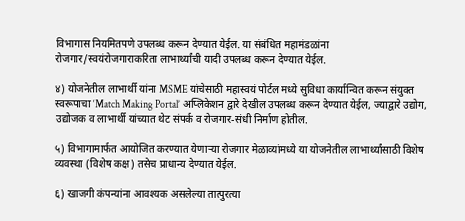विभागास नियमितपणे उपलब्ध करून देण्यात येईल. या संबंधित महामंडळांना रोजगार/स्वयंरोजगाराकरिता लाभार्थ्यांची यादी उपलब्ध करून देण्यात येईल.

४) योजनेतील लाभार्थी यांना MSME यांचेसाठी महास्वयं पोर्टल मध्ये सुविधा कार्यान्वित करून संयुक्त स्वरूपाचा ‘Match Making Portal’ अप्लिकेशन द्वारे देखील उपलब्ध करून देण्यात येईल, ज्याद्वारे उद्योग, उद्योजक व लाभार्थी यांच्यात थेट संपर्क व रोजगार-संधी निर्माण होतील.

५) विभागामार्फत आयोजित करण्यात येणाऱ्या रोजगार मेळाव्यांमध्ये या योजनेतील लाभार्थ्यांसाठी विशेष व्यवस्था (विशेष कक्ष) तसेच प्राधान्य देण्यात येईल.

६) खाजगी कंपन्यांना आवश्यक असलेल्या तात्पुरत्या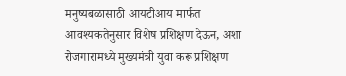मनुष्यबळासाठी आयटीआय मार्फत आवश्यकतेनुसार विशेष प्रशिक्षण देऊन, अशा रोजगारामध्ये मुख्यमंत्री युवा करू प्रशिक्षण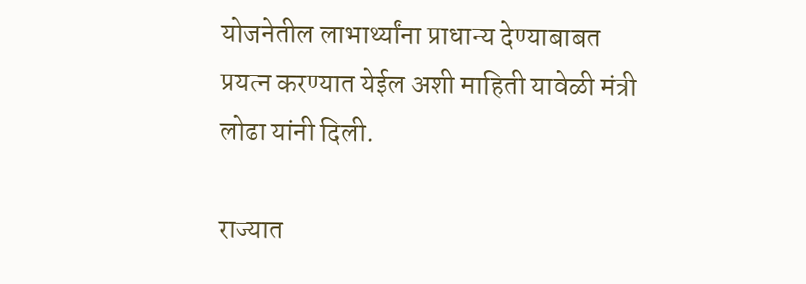योजनेतील लाभार्थ्यांना प्राधान्य देण्याबाबत प्रयत्न करण्यात येईल अशी माहिती यावेळी मंत्री लोढा यांनी दिली.

राज्यात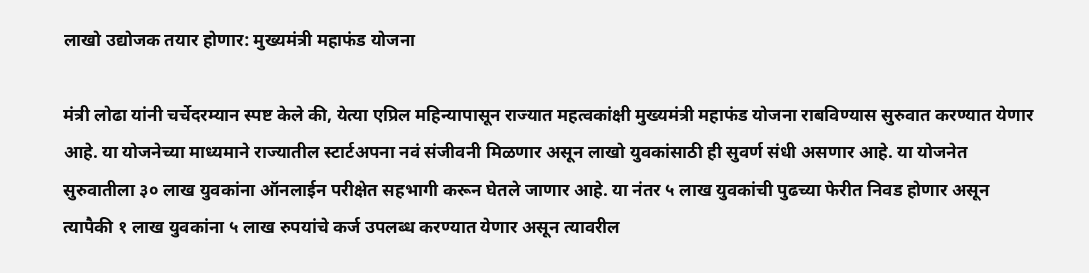लाखो उद्योजक तयार होणार: मुख्यमंत्री महाफंड योजना

मंत्री लोढा यांनी चर्चेदरम्यान स्पष्ट केले की, येत्या एप्रिल महिन्यापासून राज्यात महत्वकांक्षी मुख्यमंत्री महाफंड योजना राबविण्यास सुरुवात करण्यात येणार आहे. या योजनेच्या माध्यमाने राज्यातील स्टार्टअपना नवं संजीवनी मिळणार असून लाखो युवकांसाठी ही सुवर्ण संधी असणार आहे. या योजनेत सुरुवातीला ३० लाख युवकांना ऑनलाईन परीक्षेत सहभागी करून घेतले जाणार आहे. या नंतर ५ लाख युवकांची पुढच्या फेरीत निवड होणार असून त्यापैकी १ लाख युवकांना ५ लाख रुपयांचे कर्ज उपलब्ध करण्यात येणार असून त्यावरील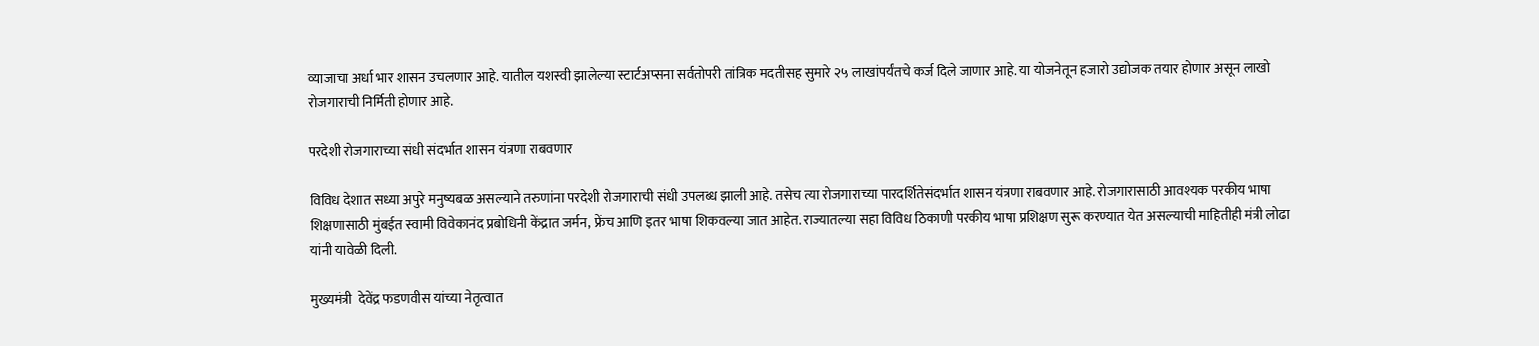व्याजाचा अर्धा भार शासन उचलणार आहे. यातील यशस्वी झालेल्या स्टार्टअप्सना सर्वतोपरी तांत्रिक मदतीसह सुमारे २५ लाखांपर्यंतचे कर्ज दिले जाणार आहे. या योजनेतून हजारो उद्योजक तयार होणार असून लाखो रोजगाराची निर्मिती होणार आहे.

परदेशी रोजगाराच्या संधी संदर्भात शासन यंत्रणा राबवणार

विविध देशात सध्या अपुरे मनुष्यबळ असल्याने तरुणांना परदेशी रोजगाराची संधी उपलब्ध झाली आहे. तसेच त्या रोजगाराच्या पारदर्शितेसंदर्भात शासन यंत्रणा राबवणार आहे. रोजगारासाठी आवश्यक परकीय भाषा शिक्षणासाठी मुंबईत स्वामी विवेकानंद प्रबोधिनी केंद्रात जर्मन, फ्रेंच आणि इतर भाषा शिकवल्या जात आहेत. राज्यातल्या सहा विविध ठिकाणी परकीय भाषा प्रशिक्षण सुरू करण्यात येत असल्याची माहितीही मंत्री लोढा यांनी यावेळी दिली.

मुख्यमंत्री  देवेंद्र फडणवीस यांच्या नेतृत्वात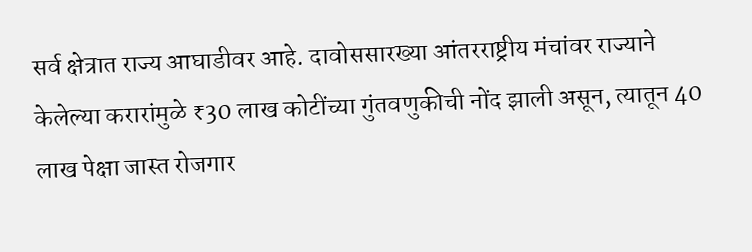सर्व क्षेत्रात राज्य आघाडीवर आहे. दावोससारख्या आंतरराष्ट्रीय मंचांवर राज्याने केलेल्या करारांमुळे ₹30 लाख कोटींच्या गुंतवणुकीची नोंद झाली असून, त्यातून 40 लाख पेक्षा जास्त रोजगार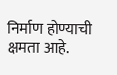निर्माण होण्याची क्षमता आहे.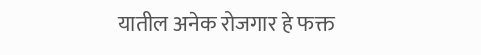यातील अनेक रोजगार हे फक्त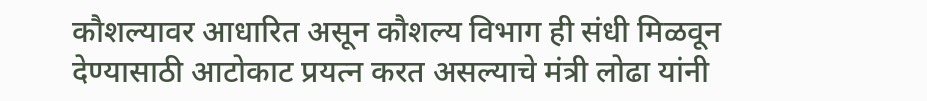कौशल्यावर आधारित असून कौशल्य विभाग ही संधी मिळवून देण्यासाठी आटोकाट प्रयत्न करत असल्याचे मंत्री लोढा यांनी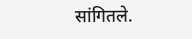सांगितले.